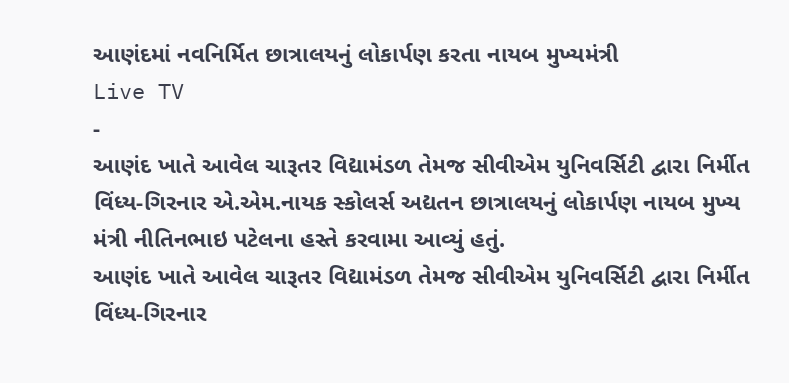આણંદમાં નવનિર્મિત છાત્રાલયનું લોકાર્પણ કરતા નાયબ મુખ્યમંત્રી
Live TV
-
આણંદ ખાતે આવેલ ચારૂતર વિદ્યામંડળ તેમજ સીવીએમ યુનિવર્સિટી દ્વારા નિર્મીત વિંધ્ય-ગિરનાર એ.એમ.નાયક સ્કોલર્સ અદ્યતન છાત્રાલયનું લોકાર્પણ નાયબ મુખ્ય મંત્રી નીતિનભાઇ પટેલના હસ્તે કરવામા આવ્યું હતું.
આણંદ ખાતે આવેલ ચારૂતર વિદ્યામંડળ તેમજ સીવીએમ યુનિવર્સિટી દ્વારા નિર્મીત વિંધ્ય-ગિરનાર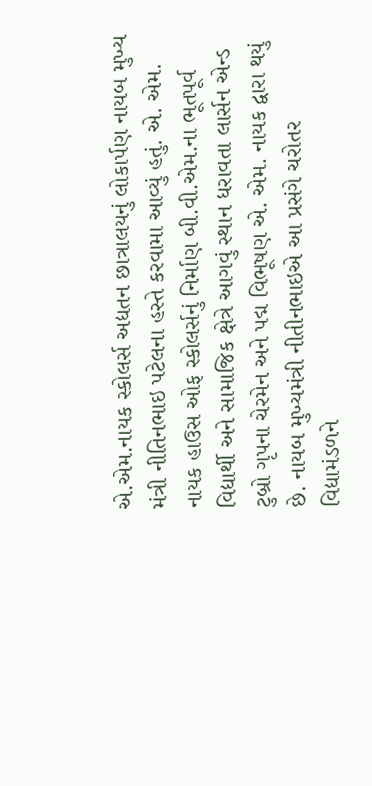એ.એમ.નાયક સ્કોલર્સ અદ્યતન છાત્રાલયનું લોકાર્પણ નાયબ મુખ્ય મંત્રી નીતિનભાઇ પટેલના હસ્તે કરવામા આવ્યું હતું. એ. એમ. નાયક હાઉસ ઓફ સ્કોલર્સનું નિર્માણ બી.વી.એમ.ના ભૂતપૂર્વ વિદ્યાર્થી અને સામાજિક ક્ષેત્રે આગવું સ્થાન ધરાવતા લાર્સન એન્ડ ટુબ્રો ગૃપના ચેરમેન અને પદ્મ વિભૂષણ એ. એમ. નાયક દ્વારા થયું છે. નાયબ મુખ્યમંત્રી નીતીનભાઇએ આ પ્રસંગે ચરોતર વિદ્યામંડળને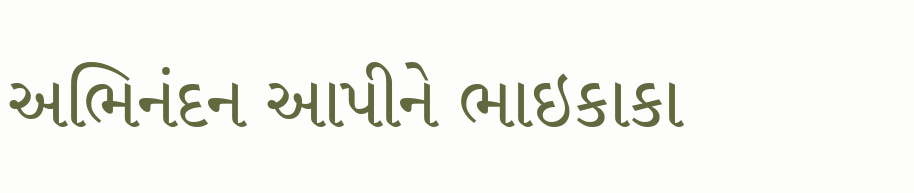અભિનંદન આપીને ભાઇકાકા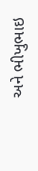અને ભીખુભાઇ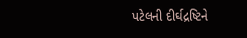પટેલની દીર્ઘદ્રષ્ટિને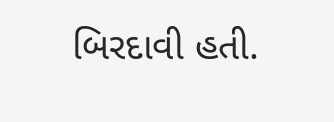બિરદાવી હતી.